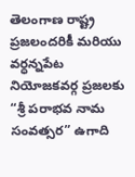తెలంగాణ రాష్ట్ర ప్రజలందరికీ మరియు వర్ధన్నపేట నియోజకవర్గ ప్రజలకు “శ్రీ పరాభవ నామ సంవత్సర” ఉగాది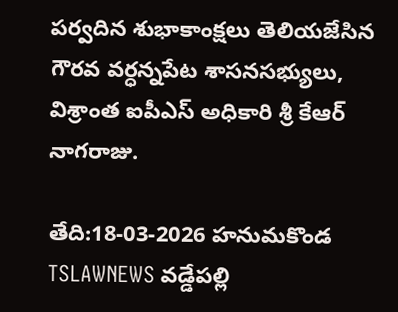పర్వదిన శుభాకాంక్షలు తెలియజేసిన గౌరవ వర్ధన్నపేట శాసనసభ్యులు, విశ్రాంత ఐపీఎస్ అధికారి శ్రీ కేఆర్ నాగరాజు.

తేది:18-03-2026 హనుమకొండ TSLAWNEWS వడ్డేపల్లి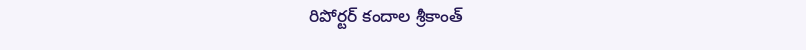రిపోర్టర్ కందాల శ్రీకాంత్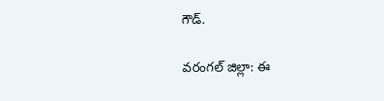గౌడ్.

వరంగల్ జిల్లా: ఈ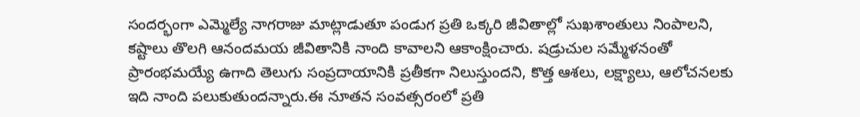సందర్భంగా ఎమ్మెల్యే నాగరాజు మాట్లాడుతూ పండుగ ప్రతి ఒక్కరి జీవితాల్లో సుఖశాంతులు నింపాలని, కష్టాలు తొలగి ఆనందమయ జీవితానికి నాంది కావాలని ఆకాంక్షించారు. షడ్రుచుల సమ్మేళనంతో ప్రారంభమయ్యే ఉగాది తెలుగు సంప్రదాయానికి ప్రతీకగా నిలుస్తుందని, కొత్త ఆశలు, లక్ష్యాలు, ఆలోచనలకు ఇది నాంది పలుకుతుందన్నారు.ఈ నూతన సంవత్సరంలో ప్రతి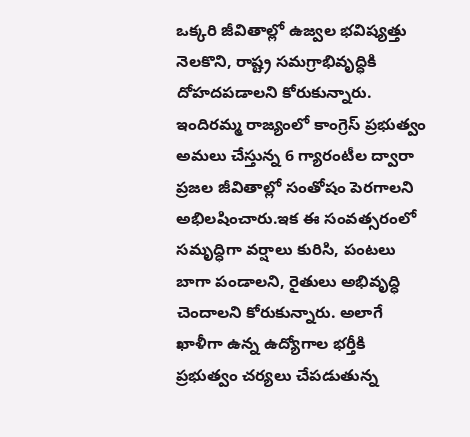ఒక్కరి జీవితాల్లో ఉజ్వల భవిష్యత్తు నెలకొని, రాష్ట్ర సమగ్రాభివృద్ధికి దోహదపడాలని కోరుకున్నారు. ఇందిరమ్మ రాజ్యంలో కాంగ్రెస్ ప్రభుత్వం అమలు చేస్తున్న 6 గ్యారంటీల ద్వారా ప్రజల జీవితాల్లో సంతోషం పెరగాలని అభిలషించారు.ఇక ఈ సంవత్సరంలో సమృద్ధిగా వర్షాలు కురిసి, పంటలు బాగా పండాలని, రైతులు అభివృద్ధి చెందాలని కోరుకున్నారు. అలాగే ఖాళీగా ఉన్న ఉద్యోగాల భర్తీకి ప్రభుత్వం చర్యలు చేపడుతున్న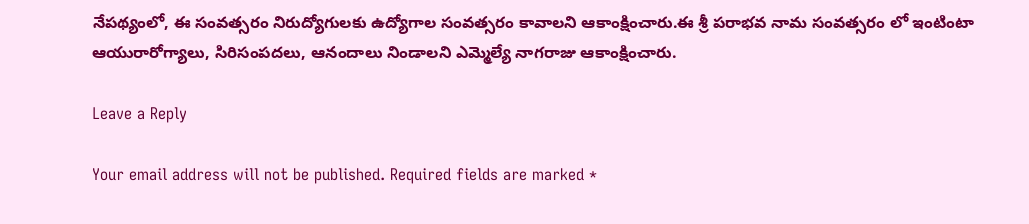నేపథ్యంలో, ఈ సంవత్సరం నిరుద్యోగులకు ఉద్యోగాల సంవత్సరం కావాలని ఆకాంక్షించారు.ఈ శ్రీ పరాభవ నామ సంవత్సరం లో ఇంటింటా ఆయురారోగ్యాలు, సిరిసంపదలు, ఆనందాలు నిండాలని ఎమ్మెల్యే నాగరాజు ఆకాంక్షించారు.

Leave a Reply

Your email address will not be published. Required fields are marked *